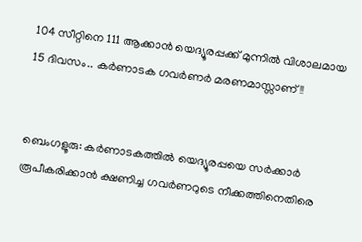104 സീറ്റിനെ 111 ആക്കാന്‍ യെദ്യൂരപ്പക്ക് മുന്നില്‍ വിശാലമായ 15 ദിവസം.. കര്‍ണാടക ഗവര്‍ണര്‍ മരണമാസ്സാണ്!!


ബെംഗളൂരു: കര്‍ണാടകത്തില്‍ യെദ്യൂരപ്പയെ സര്‍ക്കാര്‍ രൂപീകരിക്കാന്‍ ക്ഷണിച്ച ഗവര്‍ണറുടെ നീക്കത്തിനെതിരെ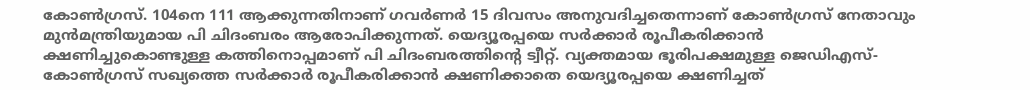കോണ്‍ഗ്രസ്. 104നെ 111 ആക്കുന്നതിനാണ് ഗവര്‍ണര്‍ 15 ദിവസം അനുവദിച്ചതെന്നാണ് കോണ്‍ഗ്രസ് നേതാവും മുന്‍മന്ത്രിയുമായ പി ചിദംബരം ആരോപിക്കുന്നത്. യെദ്യൂരപ്പയെ സര്‍ക്കാര്‍ രൂപീകരിക്കാന്‍ ക്ഷണിച്ചുകൊണ്ടുള്ള കത്തിനൊപ്പമാണ് പി ചിദംബരത്തിന്റെ ട്വീറ്റ്. വ്യക്തമായ ഭൂരിപക്ഷമുള്ള ജെഡിഎസ്- കോണ്‍ഗ്രസ് സഖ്യത്തെ സര്‍ക്കാര്‍ രൂപീകരിക്കാന്‍ ക്ഷണിക്കാതെ യെദ്യൂരപ്പയെ ക്ഷണിച്ചത്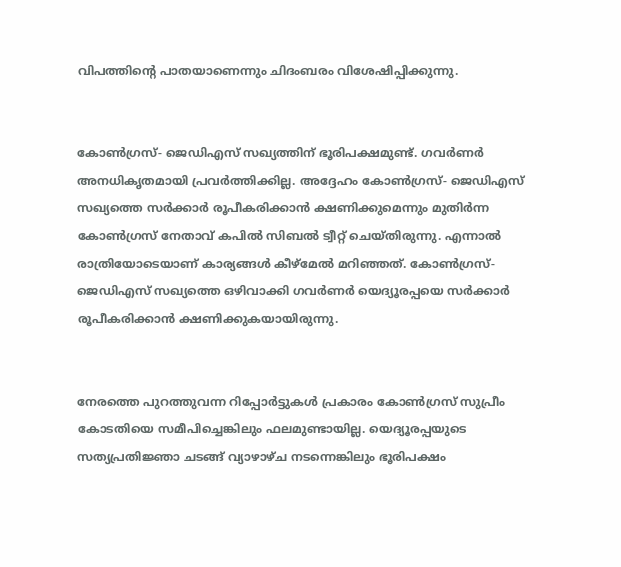വിപത്തിന്റെ പാതയാണെന്നും ചിദംബരം വിശേഷിപ്പിക്കുന്നു.


കോണ്‍ഗ്രസ്- ജെഡിഎസ് സഖ്യത്തിന് ഭൂരിപക്ഷമുണ്ട്. ഗവര്‍ണര്‍ അനധികൃതമായി പ്രവര്‍ത്തിക്കില്ല. അദ്ദേഹം കോണ്‍ഗ്രസ്- ജെഡിഎസ് സഖ്യത്തെ സര്‍ക്കാര്‍ രൂപീകരിക്കാന്‍ ക്ഷണിക്കുമെന്നും മുതിര്‍ന്ന കോണ്‍ഗ്രസ് നേതാവ് കപില്‍ സിബല്‍ ട്വീറ്റ് ചെയ്തിരുന്നു. എന്നാല്‍ രാത്രിയോടെയാണ് കാര്യങ്ങള്‍ കീഴ്മേല്‍ മറിഞ്ഞത്. കോണ്‍ഗ്രസ്- ജെഡിഎസ് സഖ്യത്തെ ഒഴിവാക്കി ഗവര്‍ണര്‍ യെദ്യൂരപ്പയെ സര്‍ക്കാര്‍ രൂപീകരിക്കാന്‍ ക്ഷണിക്കുകയായിരുന്നു.


നേരത്തെ പുറത്തുവന്ന റിപ്പോര്‍ട്ടുകള്‍ പ്രകാരം കോണ്‍ഗ്രസ് സുപ്രീം കോടതിയെ സമീപിച്ചെങ്കിലും ഫലമുണ്ടായില്ല. യെദ്യൂരപ്പയുടെ സത്യപ്രതിജ്ഞാ ചടങ്ങ് വ്യാഴാഴ്ച നടന്നെങ്കിലും ഭൂരിപക്ഷം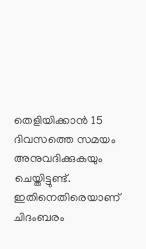തെളിയിക്കാന്‍ 15 ദിവസത്തെ സമയം അനുവദിക്കുകയും ചെയ്തിട്ടുണ്ട്. ഇതിനെതിരെയാണ് ചിദംബരം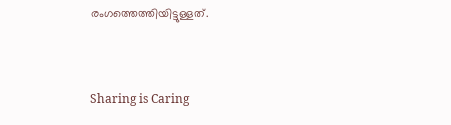രംഗത്തെത്തിയിട്ടുള്ളത്.



Sharing is Caring